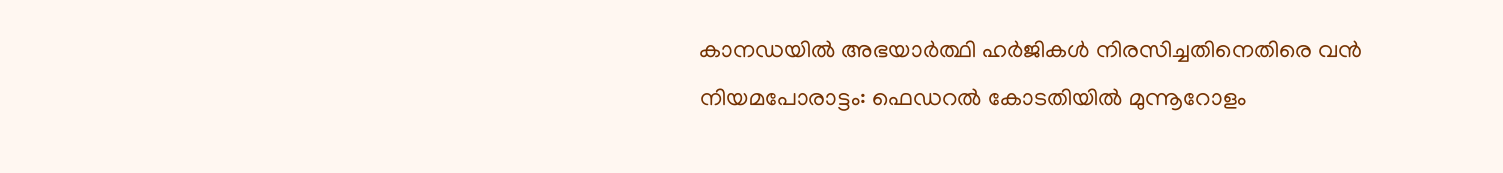കാനഡയില്‍ അഭയാര്‍ത്ഥി ഹര്‍ജികള്‍ നിരസിച്ചതിനെതിരെ വന്‍ നിയമപോരാട്ടം: ഫെഡറല്‍ കോടതിയില്‍ മുന്നൂറോളം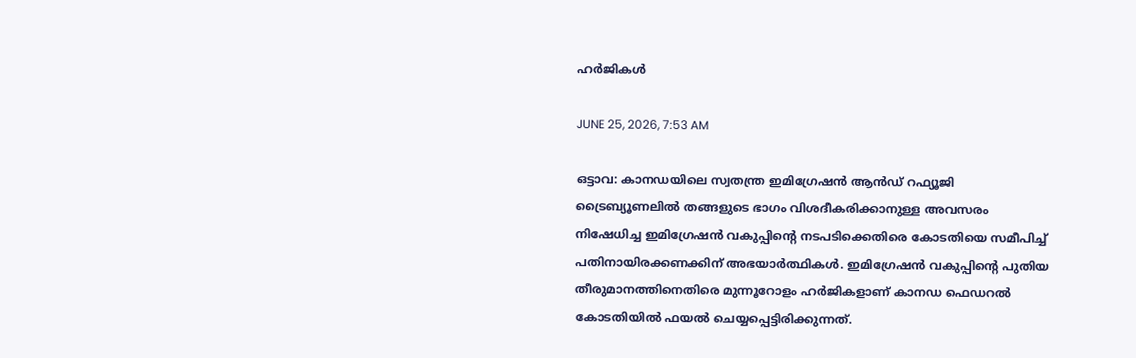ഹര്‍ജികള്‍

JUNE 25, 2026, 7:53 AM

ഒട്ടാവ: കാനഡയിലെ സ്വതന്ത്ര ഇമിഗ്രേഷന്‍ ആന്‍ഡ് റഫ്യൂജി ട്രൈബ്യൂണലില്‍ തങ്ങളുടെ ഭാഗം വിശദീകരിക്കാനുള്ള അവസരം നിഷേധിച്ച ഇമിഗ്രേഷന്‍ വകുപ്പിന്റെ നടപടിക്കെതിരെ കോടതിയെ സമീപിച്ച് പതിനായിരക്കണക്കിന് അഭയാര്‍ത്ഥികള്‍. ഇമിഗ്രേഷന്‍ വകുപ്പിന്റെ പുതിയ തീരുമാനത്തിനെതിരെ മുന്നൂറോളം ഹര്‍ജികളാണ് കാനഡ ഫെഡറല്‍ കോടതിയില്‍ ഫയല്‍ ചെയ്യപ്പെട്ടിരിക്കുന്നത്.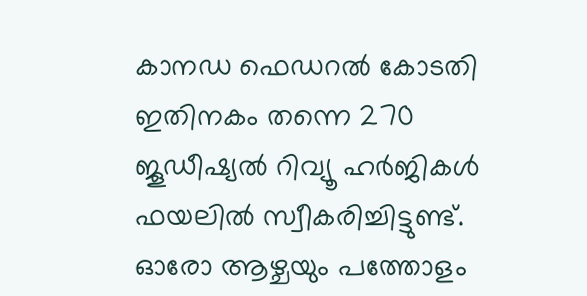കാനഡ ഫെഡറല്‍ കോടതി ഇതിനകം തന്നെ 270 ജൂഡീഷ്യല്‍ റിവ്യൂ ഹര്‍ജികള്‍ ഫയലില്‍ സ്വീകരിച്ചിട്ടുണ്ട്. ഓരോ ആഴ്ചയും പത്തോളം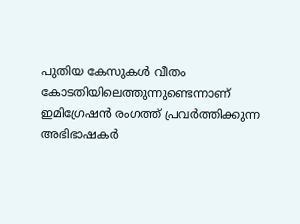പുതിയ കേസുകള്‍ വീതം കോടതിയിലെത്തുന്നുണ്ടെന്നാണ് ഇമിഗ്രേഷന്‍ രംഗത്ത് പ്രവര്‍ത്തിക്കുന്ന അഭിഭാഷകര്‍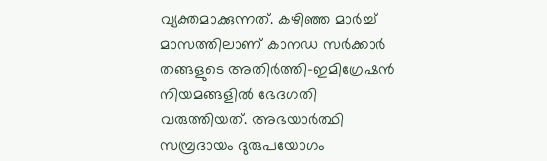വ്യക്തമാക്കുന്നത്. കഴിഞ്ഞ മാര്‍ച്ച് മാസത്തിലാണ് കാനഡ സര്‍ക്കാര്‍ തങ്ങളുടെ അതിര്‍ത്തി-ഇമിഗ്രേഷന്‍ നിയമങ്ങളില്‍ ഭേദഗതി വരുത്തിയത്. അഭയാര്‍ത്ഥി സമ്പ്രദായം ദുരുപയോഗം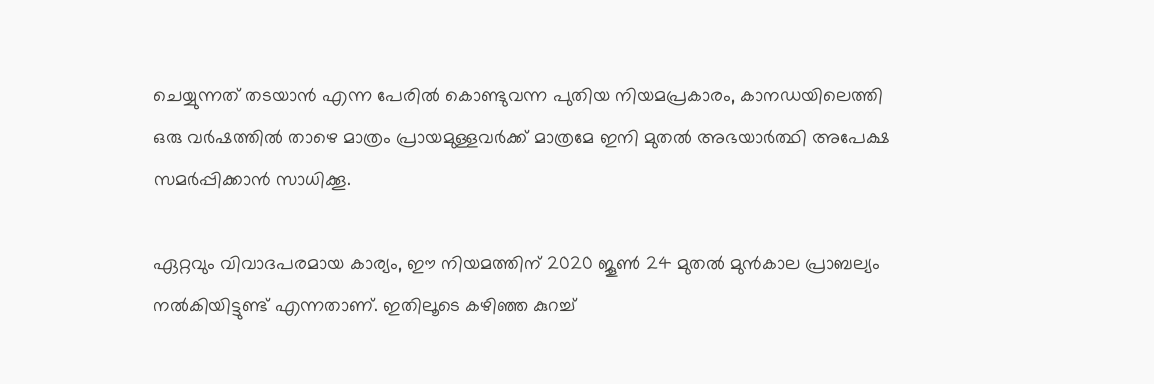ചെയ്യുന്നത് തടയാന്‍ എന്ന പേരില്‍ കൊണ്ടുവന്ന പുതിയ നിയമപ്രകാരം, കാനഡയിലെത്തി ഒരു വര്‍ഷത്തില്‍ താഴെ മാത്രം പ്രായമുള്ളവര്‍ക്ക് മാത്രമേ ഇനി മുതല്‍ അഭയാര്‍ത്ഥി അപേക്ഷ സമര്‍പ്പിക്കാന്‍ സാധിക്കൂ.

ഏറ്റവും വിവാദപരമായ കാര്യം, ഈ നിയമത്തിന് 2020 ജൂണ്‍ 24 മുതല്‍ മുന്‍കാല പ്രാബല്യം നല്‍കിയിട്ടുണ്ട് എന്നതാണ്. ഇതിലൂടെ കഴിഞ്ഞ കുറച്ച്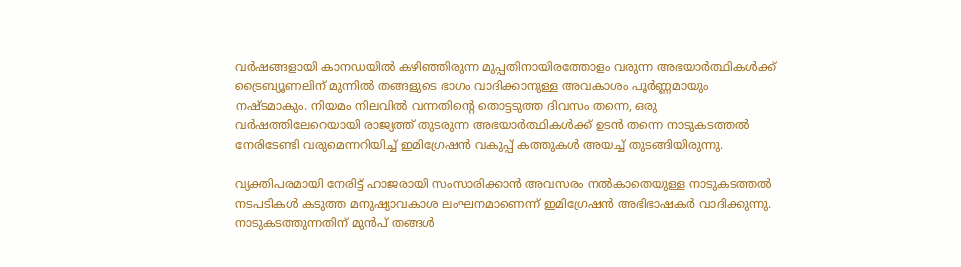വര്‍ഷങ്ങളായി കാനഡയില്‍ കഴിഞ്ഞിരുന്ന മുപ്പതിനായിരത്തോളം വരുന്ന അഭയാര്‍ത്ഥികള്‍ക്ക് ട്രൈബ്യൂണലിന് മുന്നില്‍ തങ്ങളുടെ ഭാഗം വാദിക്കാനുള്ള അവകാശം പൂര്‍ണ്ണമായും നഷ്ടമാകും. നിയമം നിലവില്‍ വന്നതിന്റെ തൊട്ടടുത്ത ദിവസം തന്നെ, ഒരു വര്‍ഷത്തിലേറെയായി രാജ്യത്ത് തുടരുന്ന അഭയാര്‍ത്ഥികള്‍ക്ക് ഉടന്‍ തന്നെ നാടുകടത്തല്‍ നേരിടേണ്ടി വരുമെന്നറിയിച്ച് ഇമിഗ്രേഷന്‍ വകുപ്പ് കത്തുകള്‍ അയച്ച് തുടങ്ങിയിരുന്നു.

വ്യക്തിപരമായി നേരിട്ട് ഹാജരായി സംസാരിക്കാന്‍ അവസരം നല്‍കാതെയുള്ള നാടുകടത്തല്‍ നടപടികള്‍ കടുത്ത മനുഷ്യാവകാശ ലംഘനമാണെന്ന് ഇമിഗ്രേഷന്‍ അഭിഭാഷകര്‍ വാദിക്കുന്നു. നാടുകടത്തുന്നതിന് മുന്‍പ് തങ്ങള്‍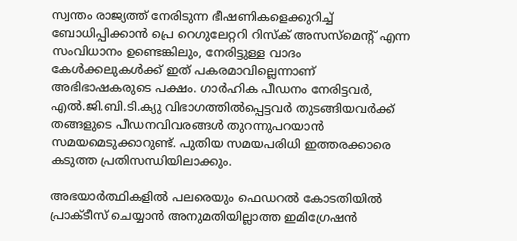സ്വന്തം രാജ്യത്ത് നേരിടുന്ന ഭീഷണികളെക്കുറിച്ച് ബോധിപ്പിക്കാന്‍ പ്രെ റെഗുലേറ്ററി റിസ്‌ക് അസസ്മെന്റ് എന്ന സംവിധാനം ഉണ്ടെങ്കിലും, നേരിട്ടുള്ള വാദം കേള്‍ക്കലുകള്‍ക്ക് ഇത് പകരമാവില്ലെന്നാണ് അഭിഭാഷകരുടെ പക്ഷം. ഗാര്‍ഹിക പീഡനം നേരിട്ടവര്‍, എല്‍.ജി.ബി.ടി.ക്യു വിഭാഗത്തില്‍പ്പെട്ടവര്‍ തുടങ്ങിയവര്‍ക്ക് തങ്ങളുടെ പീഡനവിവരങ്ങള്‍ തുറന്നുപറയാന്‍ സമയമെടുക്കാറുണ്ട്. പുതിയ സമയപരിധി ഇത്തരക്കാരെ കടുത്ത പ്രതിസന്ധിയിലാക്കും.

അഭയാര്‍ത്ഥികളില്‍ പലരെയും ഫെഡറല്‍ കോടതിയില്‍ പ്രാക്ടീസ് ചെയ്യാന്‍ അനുമതിയില്ലാത്ത ഇമിഗ്രേഷന്‍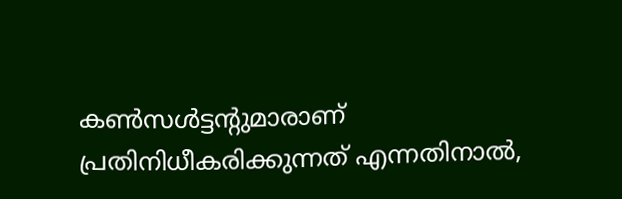കണ്‍സള്‍ട്ടന്റുമാരാണ് പ്രതിനിധീകരിക്കുന്നത് എന്നതിനാല്‍,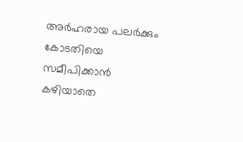അര്‍ഹരായ പലര്‍ക്കും കോടതിയെ സമീപിക്കാന്‍ കഴിയാതെ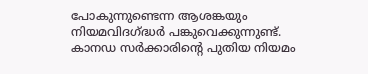പോകുന്നുണ്ടെന്ന ആശങ്കയും നിയമവിദഗ്ദ്ധര്‍ പങ്കുവെക്കുന്നുണ്ട്. കാനഡ സര്‍ക്കാരിന്റെ പുതിയ നിയമം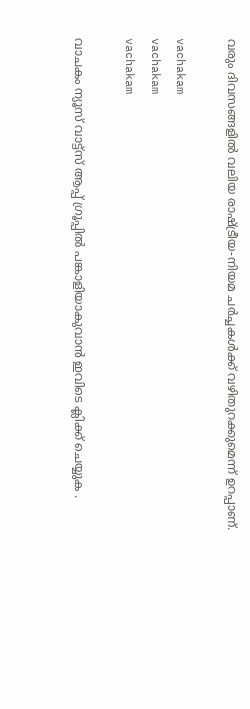വരും ദിവസങ്ങളില്‍ വലിയ രാഷ്ട്രീയ-നിയമ ചര്‍ച്ചകള്‍ക്ക് വഴിതുറക്കുമെന്ന് ഉറപ്പാണ്.

vachakam
vachakam
vachakam

വാചകം ന്യൂസ് വാട്ട്സ് ആപ്പ് ഗ്രൂപ്പിൽ പങ്കാളിയാകുവാൻ ഇവിടെ ക്ലിക്ക് ചെയ്യുക .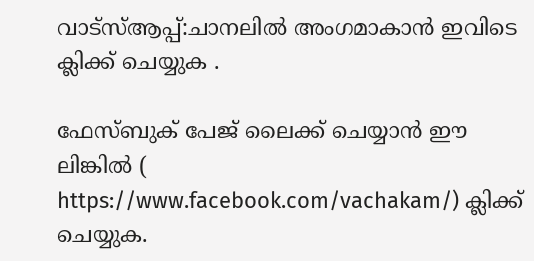വാട്സ്ആപ്പ്:ചാനലിൽ അംഗമാകാൻ ഇവിടെ ക്ലിക്ക് ചെയ്യുക .

ഫേസ്ബുക് പേജ് ലൈക്ക് ചെയ്യാൻ ഈ ലിങ്കിൽ (
https://www.facebook.com/vachakam/) ക്ലിക്ക് ചെയ്യുക.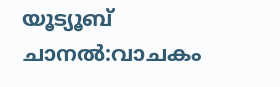യൂട്യൂബ് ചാനൽ:വാചകം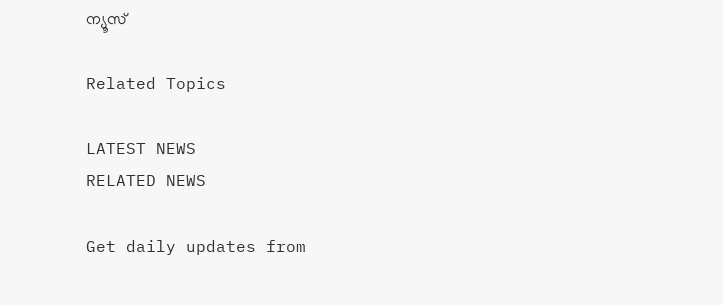ന്യൂസ്

Related Topics

LATEST NEWS
RELATED NEWS

Get daily updates from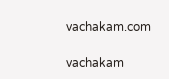vachakam.com

vachakam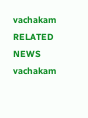vachakam
RELATED NEWS
vachakam